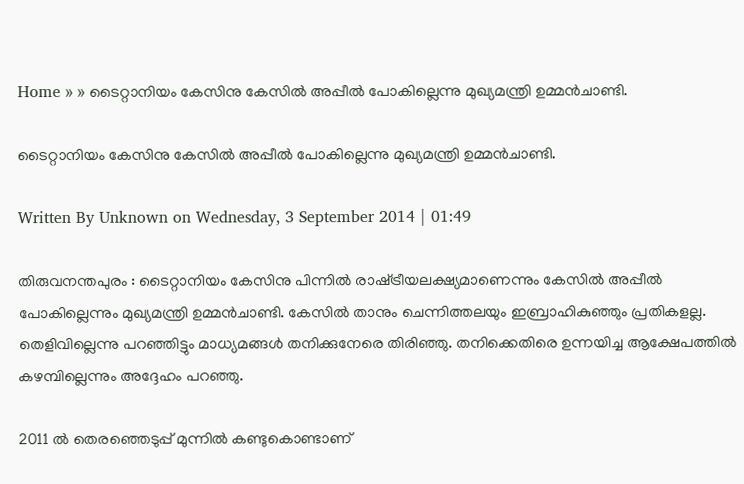Home » » ടൈറ്റാനിയം കേസിനു കേസില്‍ അപ്പീല്‍ പോകില്ലെന്നു മുഖ്യമന്ത്രി ഉമ്മന്‍ചാണ്ടി.

ടൈറ്റാനിയം കേസിനു കേസില്‍ അപ്പീല്‍ പോകില്ലെന്നു മുഖ്യമന്ത്രി ഉമ്മന്‍ചാണ്ടി.

Written By Unknown on Wednesday, 3 September 2014 | 01:49

തിരുവനന്തപുരം : ടൈറ്റാനിയം കേസിനു പിന്നില്‍ രാഷ്‌ട്രീയലക്ഷ്യമാണെന്നും കേസില്‍ അപ്പീല്‍ പോകില്ലെന്നും മുഖ്യമന്ത്രി ഉമ്മന്‍ചാണ്ടി. കേസില്‍ താനും ചെന്നിത്തലയും ഇബ്രാഹികുഞ്ഞും പ്രതികളല്ല. തെളിവില്ലെന്നു പറഞ്ഞിട്ടും മാധ്യമങ്ങള്‍ തനിക്കുനേരെ തിരിഞ്ഞു. തനിക്കെതിരെ ഉന്നയിച്ച ആക്ഷേപത്തില്‍ കഴമ്പില്ലെന്നും അദ്ദേഹം പറഞ്ഞു.

2011 ല്‍ തെരഞ്ഞെടുപ്പ്‌ മുന്നില്‍ കണ്ടുകൊണ്ടാണ്‌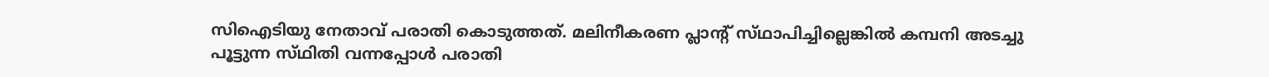സിഐടിയു നേതാവ്‌ പരാതി കൊടുത്തത്‌. മലിനീകരണ പ്ലാന്റ്‌ സ്‌ഥാപിച്ചില്ലെങ്കില്‍ കമ്പനി അടച്ചു പൂട്ടുന്ന സ്‌ഥിതി വന്നപ്പോള്‍ പരാതി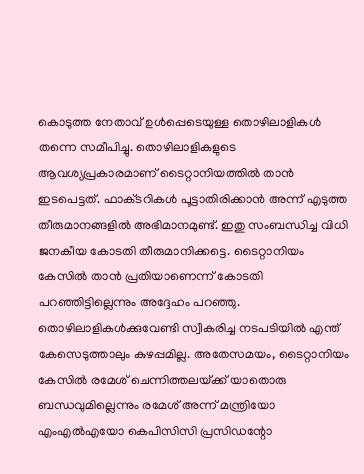കൊടുത്ത നേതാവ്‌ ഉള്‍പ്പെടെയുള്ള തൊഴിലാളികള്‍ തന്നെ സമീപിച്ചു. തൊഴിലാളികളുടെ ആവശ്യപ്രകാരമാണ്‌ ടൈറ്റാനിയത്തില്‍ താന്‍ ഇടപെട്ടത്‌. ഫാക്‌ടറികള്‍ പൂട്ടാതിരിക്കാന്‍ അന്ന്‌ എടുത്ത തീരുമാനങ്ങളില്‍ അഭിമാനമുണ്ട്‌. ഇതു സംബന്ധിച്ച വിധി ജനകീയ കോടതി തീരുമാനിക്കട്ടെ. ടൈറ്റാനിയം കേസില്‍ താന്‍ പ്രതിയാണെന്ന്‌ കോടതി പറഞ്ഞിട്ടില്ലെന്നും അദ്ദേഹം പറഞ്ഞു. തൊഴിലാളികള്‍ക്കുവേണ്ടി സ്വീകരിച്ച നടപടിയില്‍ എന്ത്‌ കേസെടുത്താലും കുഴപ്പമില്ല. അതേസമയം, ടൈറ്റാനിയം കേസില്‍ രമേശ്‌ ചെന്നിത്തലയ്‌ക്ക് യാതൊരു ബന്ധവുമില്ലെന്നും രമേശ്‌ അന്ന്‌ മന്ത്രിയോ എംഎല്‍എയോ കെപിസിസി പ്രസിഡന്റോ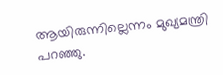ആയിരുന്നില്ലെന്നം മുഖ്യമന്ത്രി പറഞ്ഞു.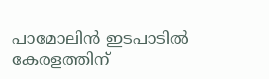പാമോലിന്‍ ഇടപാടില്‍ കേരളത്തിന്‌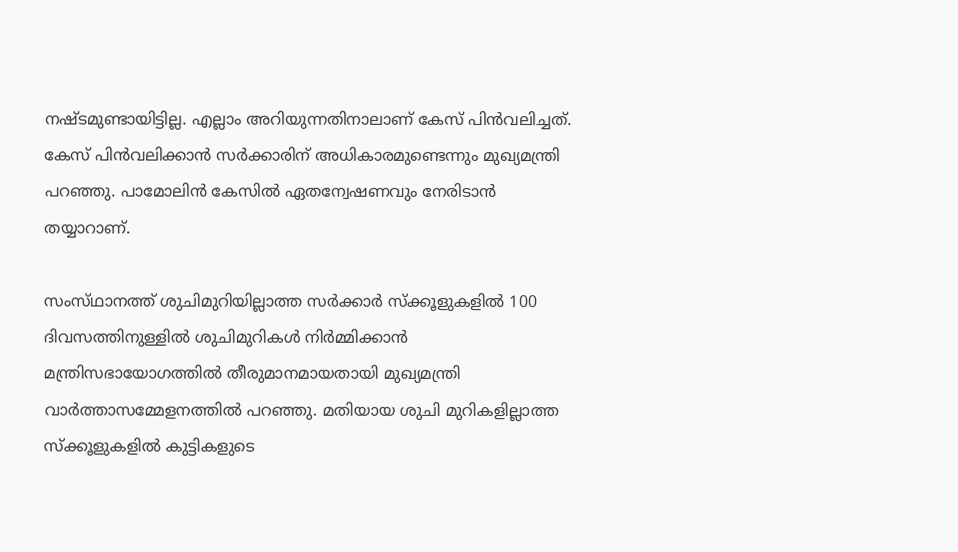നഷ്‌ടമുണ്ടായിട്ടില്ല. എല്ലാം അറിയുന്നതിനാലാണ്‌ കേസ്‌ പിന്‍വലിച്ചത്. കേസ്‌ പിന്‍വലിക്കാന്‍ സര്‍ക്കാരിന്‌ അധികാരമുണ്ടെന്നും മുഖ്യമന്ത്രി പറഞ്ഞു. പാമോലിന്‍ കേസില്‍ ഏതന്വേഷണവും നേരിടാന്‍ തയ്യാറാണ്.

സംസ്‌ഥാനത്ത്‌ ശുചിമുറിയില്ലാത്ത സര്‍ക്കാര്‍ സ്‌ക്കൂളുകളില്‍ 100 ദിവസത്തിനുള്ളില്‍ ശുചിമുറികള്‍ നിര്‍മ്മിക്കാന്‍ മന്ത്രിസഭായോഗത്തില്‍ തീരുമാനമായതായി മുഖ്യമന്ത്രി വാര്‍ത്താസമ്മേളനത്തില്‍ പറഞ്ഞു. മതിയായ ശുചി മുറികളില്ലാത്ത സ്‌ക്കൂളുകളില്‍ കുട്ടികളുടെ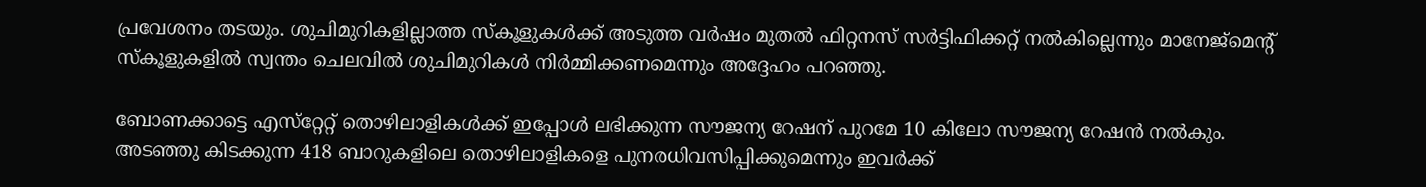പ്രവേശനം തടയും. ശുചിമുറികളില്ലാത്ത സ്‌കൂളുകള്‍ക്ക്‌ അടുത്ത വര്‍ഷം മുതല്‍ ഫിറ്റനസ്‌ സര്‍ട്ടിഫിക്കറ്റ്‌ നല്‍കില്ലെന്നും മാനേജ്‌മെന്റ്‌ സ്‌കൂളുകളില്‍ സ്വന്തം ചെലവില്‍ ശുചിമുറികള്‍ നിര്‍മ്മിക്കണമെന്നും അദ്ദേഹം പറഞ്ഞു.

ബോണക്കാട്ടെ എസ്‌റ്റേറ്റ്‌ തൊഴിലാളികള്‍ക്ക്‌ ഇപ്പോള്‍ ലഭിക്കുന്ന സൗജന്യ റേഷന്‌ പുറമേ 10 കിലോ സൗജന്യ റേഷന്‍ നല്‍കും. അടഞ്ഞു കിടക്കുന്ന 418 ബാറുകളിലെ തൊഴിലാളികളെ പുനരധിവസിപ്പിക്കുമെന്നും ഇവര്‍ക്ക്‌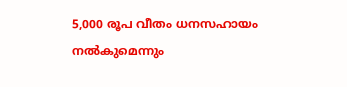5,000 രൂപ വീതം ധനസഹായം നല്‍കുമെന്നും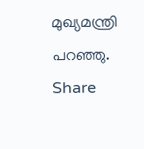മുഖ്യമന്ത്രി പറഞ്ഞു.
Share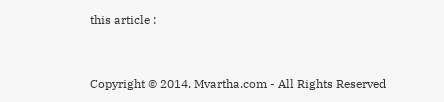this article :


Copyright © 2014. Mvartha.com - All Rights Reserved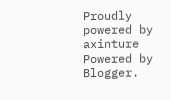Proudly powered by axinture
Powered by Blogger.